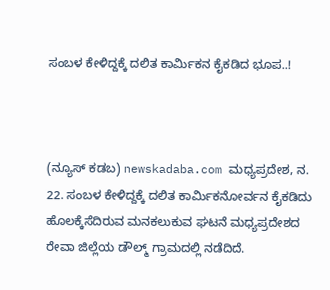ಸಂಬಳ ಕೇಳಿದ್ದಕ್ಕೆ ದಲಿತ ಕಾರ್ಮಿಕನ ಕೈಕಡಿದ ಭೂಪ..!



(ನ್ಯೂಸ್ ಕಡಬ) newskadaba.com ಮಧ್ಯಪ್ರದೇಶ, ನ. 22. ಸಂಬಳ ಕೇಳಿದ್ದಕ್ಕೆ ದಲಿತ ಕಾರ್ಮಿಕನೋರ್ವನ ಕೈಕಡಿದು ಹೊಲಕ್ಕೆಸೆದಿರುವ ಮನಕಲುಕುವ ಘಟನೆ ಮಧ್ಯಪ್ರದೇಶದ ರೇವಾ ಜಿಲ್ಲೆಯ ಡೌಲ್ಮ್ ಗ್ರಾಮದಲ್ಲಿ ನಡೆದಿದೆ.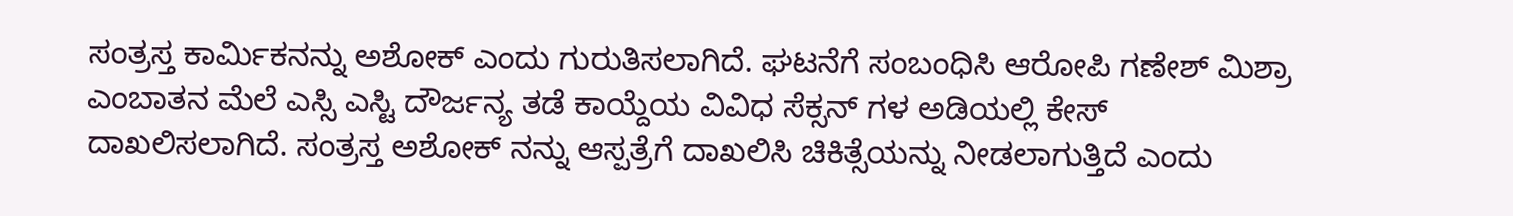ಸಂತ್ರಸ್ತ ಕಾರ್ಮಿಕನನ್ನು ಅಶೋಕ್ ಎಂದು ಗುರುತಿಸಲಾಗಿದೆ. ಘಟನೆಗೆ ಸಂಬಂಧಿಸಿ ಆರೋಪಿ ಗಣೇಶ್ ಮಿಶ್ರಾ ಎಂಬಾತನ ಮೆಲೆ ಎಸ್ಸಿ ಎಸ್ಟಿ ದೌರ್ಜನ್ಯ ತಡೆ ಕಾಯ್ದೆಯ ವಿವಿಧ ಸೆಕ್ಸನ್ ಗಳ ಅಡಿಯಲ್ಲಿ ಕೇಸ್ ದಾಖಲಿಸಲಾಗಿದೆ. ಸಂತ್ರಸ್ತ ಅಶೋಕ್ ನನ್ನು ಆಸ್ಪತ್ರೆಗೆ ದಾಖಲಿಸಿ ಚಿಕಿತ್ಸೆಯನ್ನು ನೀಡಲಾಗುತ್ತಿದೆ ಎಂದು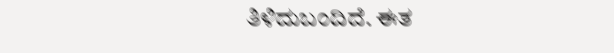ತಿಳಿದುಬಂದಿದೆ. ಈತ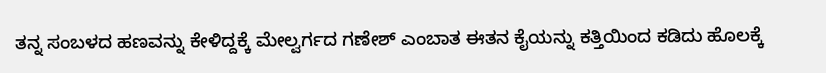ತನ್ನ ಸಂಬಳದ ಹಣವನ್ನು ಕೇಳಿದ್ದಕ್ಕೆ ಮೇಲ್ವರ್ಗದ ಗಣೇಶ್ ಎಂಬಾತ ಈತನ ಕೈಯನ್ನು ಕತ್ತಿಯಿಂದ ಕಡಿದು ಹೊಲಕ್ಕೆ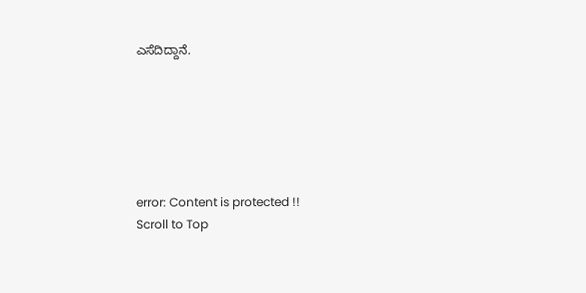ಎಸೆದಿದ್ದಾನೆ.






error: Content is protected !!
Scroll to Top